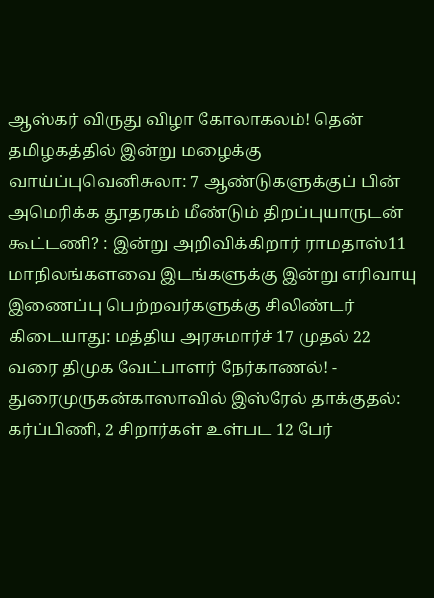ஆஸ்கர் விருது விழா கோலாகலம்! தென் தமிழகத்தில் இன்று மழைக்கு வாய்ப்புவெனிசுலா: 7 ஆண்டுகளுக்குப் பின் அமெரிக்க தூதரகம் மீண்டும் திறப்புயாருடன் கூட்டணி? : இன்று அறிவிக்கிறார் ராமதாஸ்11 மாநிலங்களவை இடங்களுக்கு இன்று எரிவாயு இணைப்பு பெற்றவர்களுக்கு சிலிண்டர் கிடையாது: மத்திய அரசுமார்ச் 17 முதல் 22 வரை திமுக வேட்பாளர் நேர்காணல்! - துரைமுருகன்காஸாவில் இஸ்ரேல் தாக்குதல்: கர்ப்பிணி, 2 சிறார்கள் உள்பட 12 பேர்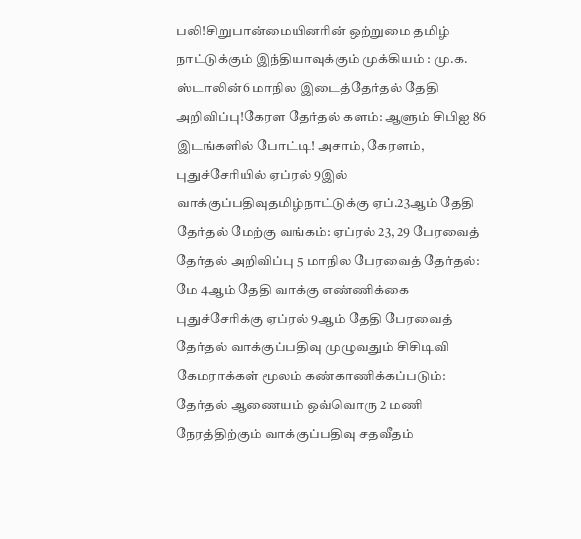பலி!சிறுபான்மையினரின் ஒற்றுமை தமிழ் நாட்டுக்கும் இந்தியாவுக்கும் முக்கியம் : மு.க. ஸ்டாலின்6 மாநில இடைத்தேர்தல் தேதி அறிவிப்பு!கேரள தேர்தல் களம்: ஆளும் சிபிஐ 86 இடங்களில் போட்டி! அசாம், கேரளம், புதுச்சேரியில் ஏப்ரல் 9இல் வாக்குப்பதிவுதமிழ்நாட்டுக்கு ஏப்.23ஆம் தேதி தேர்தல் மேற்கு வங்கம்: ஏப்ரல் 23, 29 பேரவைத் தேர்தல் அறிவிப்பு 5 மாநில பேரவைத் தேர்தல்: மே 4ஆம் தேதி வாக்கு எண்ணிக்கை புதுச்சேரிக்கு ஏப்ரல் 9ஆம் தேதி பேரவைத் தேர்தல் வாக்குப்பதிவு முழுவதும் சிசிடிவி கேமராக்கள் மூலம் கண்காணிக்கப்படும்: தேர்தல் ஆணையம் ஒவ்வொரு 2 மணி நேரத்திற்கும் வாக்குப்பதிவு சதவீதம்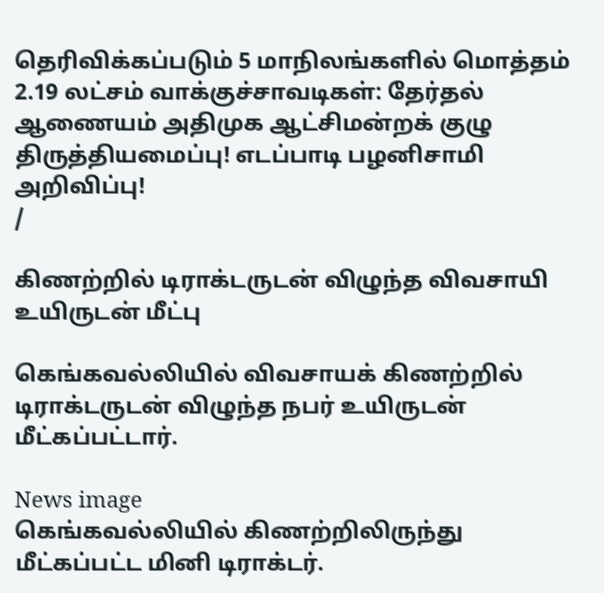தெரிவிக்கப்படும் 5 மாநிலங்களில் மொத்தம் 2.19 லட்சம் வாக்குச்சாவடிகள்: தேர்தல் ஆணையம் அதிமுக ஆட்சிமன்றக் குழு திருத்தியமைப்பு! எடப்பாடி பழனிசாமி அறிவிப்பு!
/

கிணற்றில் டிராக்டருடன் விழுந்த விவசாயி உயிருடன் மீட்பு

கெங்கவல்லியில் விவசாயக் கிணற்றில் டிராக்டருடன் விழுந்த நபர் உயிருடன் மீட்கப்பட்டார்.

News image
கெங்கவல்லியில் கிணற்றிலிருந்து மீட்கப்பட்ட மினி டிராக்டர்.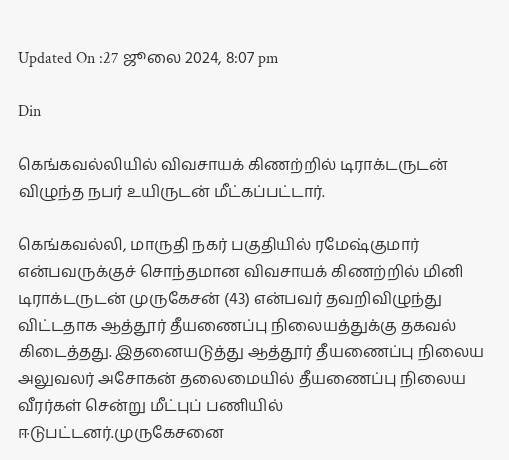Updated On :27 ஜூலை 2024, 8:07 pm

Din

கெங்கவல்லியில் விவசாயக் கிணற்றில் டிராக்டருடன் விழுந்த நபர் உயிருடன் மீட்கப்பட்டார்.

கெங்கவல்லி, மாருதி நகர் பகுதியில் ரமேஷ்குமார் என்பவருக்குச் சொந்தமான விவசாயக் கிணற்றில் மினி டிராக்டருடன் முருகேசன் (43) என்பவர் தவறிவிழுந்து விட்டதாக ஆத்தூர் தீயணைப்பு நிலையத்துக்கு தகவல் கிடைத்தது. இதனையடுத்து ஆத்தூர் தீயணைப்பு நிலைய அலுவலர் அசோகன் தலைமையில் தீயணைப்பு நிலைய வீரர்கள் சென்று மீட்புப் பணியில் ஈடுபட்டனர்.முருகேசனை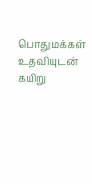பொதுமக்கள் உதவியுடன் கயிறு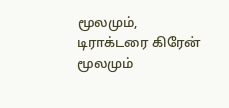மூலமும், டிராக்டரை கிரேன் மூலமும்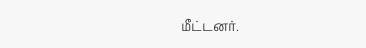மீட்டனர்.